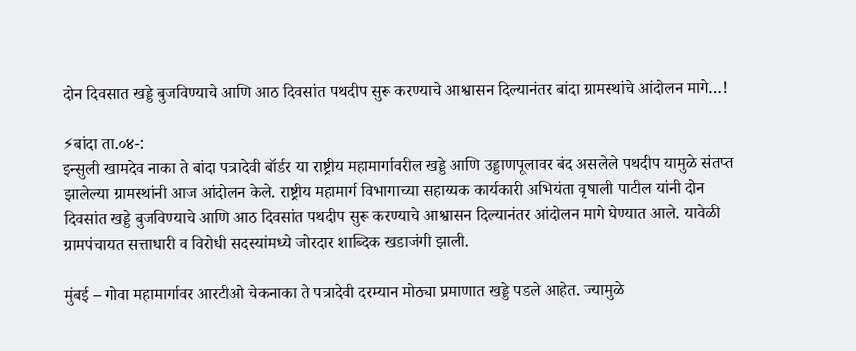दोन दिवसात खड्डे बुजविण्याचे आणि आठ दिवसांत पथदीप सुरू करण्याचे आश्वासन दिल्यानंतर बांदा ग्रामस्थांचे आंदोलन मागे…!

⚡बांदा ता.०४-:
इन्सुली खामदेव नाका ते बांदा पत्रादेवी बॉर्डर या राष्ट्रीय महामार्गावरील खड्डे आणि उड्डाणपूलावर बंद असलेले पथदीप यामुळे संतप्त झालेल्या ग्रामस्थांनी आज आंदोलन केले. राष्ट्रीय महामार्ग विभागाच्या सहाय्यक कार्यकारी अभियंता वृषाली पाटील यांनी दोन दिवसांत खड्डे बुजविण्याचे आणि आठ दिवसांत पथदीप सुरू करण्याचे आश्वासन दिल्यानंतर आंदोलन मागे घेण्यात आले. यावेळी ग्रामपंचायत सत्ताधारी व विरोधी सदस्यांमध्ये जोरदार शाब्दिक खडाजंगी झाली.

मुंबई – गोवा महामार्गावर आरटीओ चेकनाका ते पत्रादेवी दरम्यान मोठ्या प्रमाणात खड्डे पडले आहेत. ज्यामुळे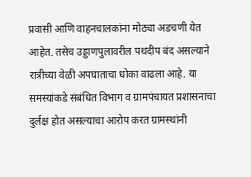प्रवासी आणि वाहनचालकांना मोठ्या अडचणी येत आहेत. तसेच उड्डाणपुलावरील पथदीप बंद असल्याने रात्रीच्या वेळी अपघाताचा धोका वाढला आहे. या समस्यांकडे संबंधित विभाग व ग्रामपंचायत प्रशासनाचा दुर्लक्ष होत असल्याचा आरोप करत ग्रामस्थांनी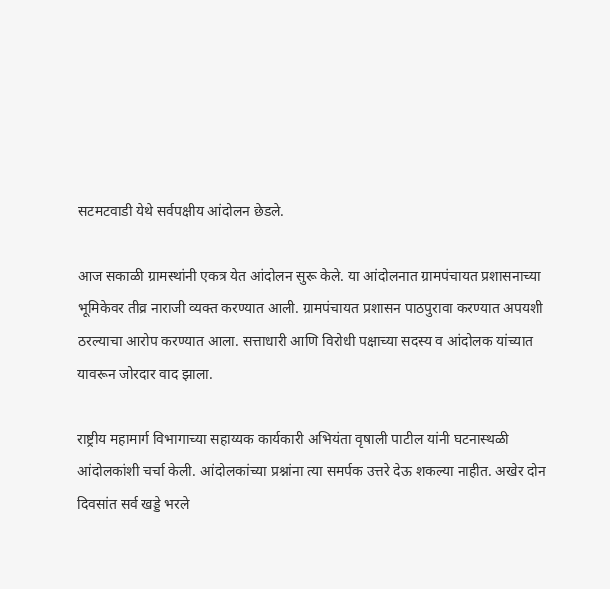सटमटवाडी येथे सर्वपक्षीय आंदोलन छेडले.

आज सकाळी ग्रामस्थांनी एकत्र येत आंदोलन सुरू केले. या आंदोलनात ग्रामपंचायत प्रशासनाच्या भूमिकेवर तीव्र नाराजी व्यक्त करण्यात आली. ग्रामपंचायत प्रशासन पाठपुरावा करण्यात अपयशी ठरल्याचा आरोप करण्यात आला. सत्ताधारी आणि विरोधी पक्षाच्या सदस्य व आंदोलक यांच्यात यावरून जोरदार वाद झाला.

राष्ट्रीय महामार्ग विभागाच्या सहाय्यक कार्यकारी अभियंता वृषाली पाटील यांनी घटनास्थळी आंदोलकांशी चर्चा केली. आंदोलकांच्या प्रश्नांना त्या समर्पक उत्तरे देऊ शकल्या नाहीत. अखेर दोन दिवसांत सर्व खड्डे भरले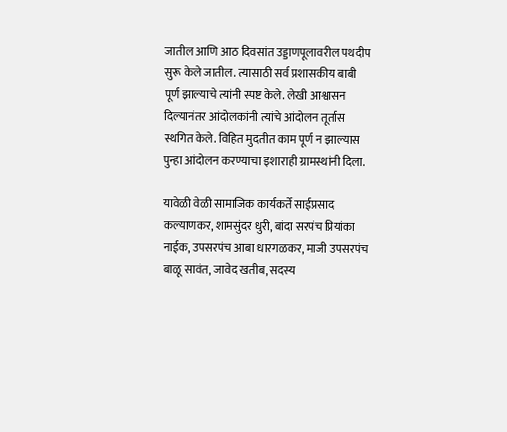जातील आणि आठ दिवसांत उड्डाणपूलावरील पथदीप सुरू केले जातील. त्यासाठी सर्व प्रशासकीय बाबी पूर्ण झाल्याचे त्यांनी स्पष्ट केले. लेखी आश्वासन दिल्यानंतर आंदोलकांनी त्यांचे आंदोलन तूर्तास स्थगित केले. विहित मुदतीत काम पूर्ण न झाल्यास पुन्हा आंदोलन करण्याचा इशाराही ग्रामस्थांनी दिला.

यावेळी वेळी सामाजिक कार्यकर्ते साईप्रसाद कल्याणकर, शामसुंदर धुरी, बांदा सरपंच प्रियांका नाईक, उपसरपंच आबा धारगळकर, माजी उपसरपंच बाळू सावंत, जावेद खतीब, सदस्य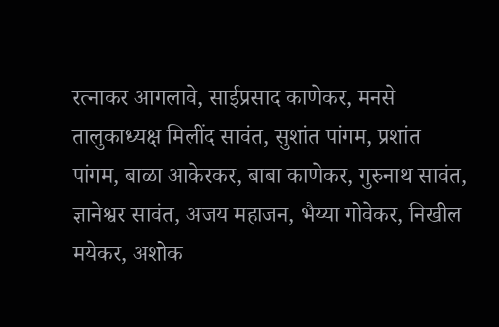रत्नाकर आगलावे, साईप्रसाद काणेकर, मनसे तालुकाध्यक्ष मिलींद सावंत, सुशांत पांगम, प्रशांत पांगम, बाळा आकेरकर, बाबा काणेकर, गुरुनाथ सावंत, ज्ञानेश्वर सावंत, अजय महाजन, भैय्या गोवेकर, निखील मयेकर, अशोक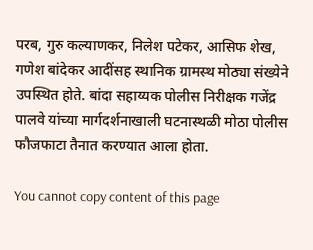परब, गुरु कल्याणकर, निलेश पटेकर, आसिफ शेख, गणेश बांदेकर आदींसह स्थानिक ग्रामस्थ मोठ्या संख्येने उपस्थित होते. बांदा सहाय्यक पोलीस निरीक्षक गजेंद्र पालवे यांच्या मार्गदर्शनाखाली घटनास्थळी मोठा पोलीस फौजफाटा तैनात करण्यात आला होता.

You cannot copy content of this page